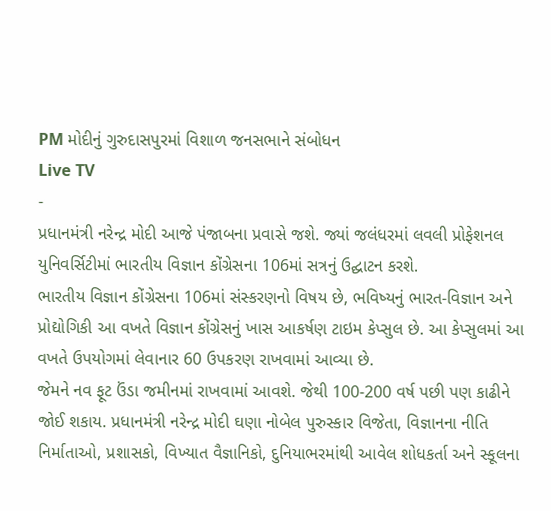PM મોદીનું ગુરુદાસપુરમાં વિશાળ જનસભાને સંબોધન
Live TV
-
પ્રધાનમંત્રી નરેન્દ્ર મોદી આજે પંજાબના પ્રવાસે જશે. જ્યાં જલંધરમાં લવલી પ્રોફેશનલ યુનિવર્સિટીમાં ભારતીય વિજ્ઞાન કોંગ્રેસના 106માં સત્રનું ઉદ્ઘાટન કરશે.
ભારતીય વિજ્ઞાન કોંગ્રેસના 106માં સંસ્કરણનો વિષય છે, ભવિષ્યનું ભારત-વિજ્ઞાન અને પ્રોદ્યોગિકી આ વખતે વિજ્ઞાન કોંગ્રેસનું ખાસ આકર્ષણ ટાઇમ કેપ્સુલ છે. આ કેપ્સુલમાં આ વખતે ઉપયોગમાં લેવાનાર 60 ઉપકરણ રાખવામાં આવ્યા છે.
જેમને નવ ફૂટ ઉંડા જમીનમાં રાખવામાં આવશે. જેથી 100-200 વર્ષ પછી પણ કાઢીને જોઈ શકાય. પ્રધાનમંત્રી નરેન્દ્ર મોદી ઘણા નોબેલ પુરુસ્કાર વિજેતા, વિજ્ઞાનના નીતિ નિર્માતાઓ, પ્રશાસકો, વિખ્યાત વૈજ્ઞાનિકો, દુનિયાભરમાંથી આવેલ શોધકર્તા અને સ્કૂલના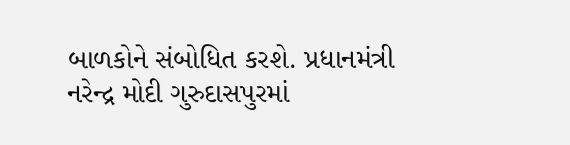બાળકોને સંબોધિત કરશે. પ્રધાનમંત્રી નરેન્દ્ર મોદી ગુરુદાસપુરમાં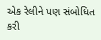એક રેલીને પણ સંબોધિત કરી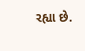રહ્યા છે.